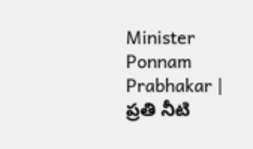Minister Ponnam Prabhakar | ప్రతి నీటి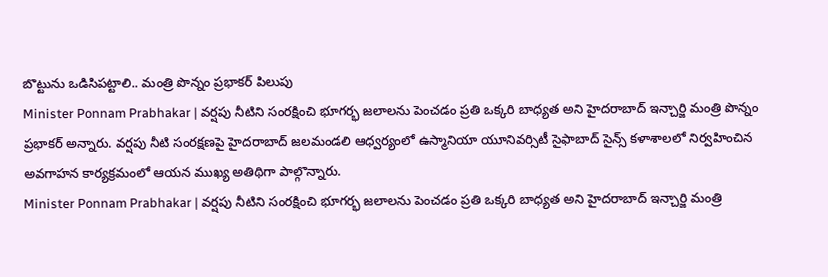బొట్టును ఒడిసిపట్టాలి.. మంత్రి పొన్నం ప్రభాకర్ పిలుపు
Minister Ponnam Prabhakar | వర్షపు నీటిని సంరక్షించి భూగర్భ జలాలను పెంచడం ప్రతి ఒక్కరి బాధ్యత అని హైదరాబాద్ ఇన్చార్జి మంత్రి పొన్నం ప్రభాకర్ అన్నారు. వర్షపు నీటి సంరక్షణపై హైదరాబాద్ జలమండలి ఆధ్వర్యంలో ఉస్మానియా యూనివర్సిటీ సైఫాబాద్ సైన్స్ కళాశాలలో నిర్వహించిన అవగాహన కార్యక్రమంలో ఆయన ముఖ్య అతిథిగా పాల్గొన్నారు.
Minister Ponnam Prabhakar | వర్షపు నీటిని సంరక్షించి భూగర్భ జలాలను పెంచడం ప్రతి ఒక్కరి బాధ్యత అని హైదరాబాద్ ఇన్చార్జి మంత్రి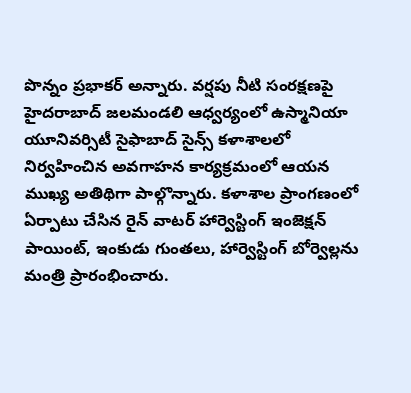పొన్నం ప్రభాకర్ అన్నారు. వర్షపు నీటి సంరక్షణపై హైదరాబాద్ జలమండలి ఆధ్వర్యంలో ఉస్మానియా యూనివర్సిటీ సైఫాబాద్ సైన్స్ కళాశాలలో నిర్వహించిన అవగాహన కార్యక్రమంలో ఆయన ముఖ్య అతిథిగా పాల్గొన్నారు. కళాశాల ప్రాంగణంలో ఏర్పాటు చేసిన రైన్ వాటర్ హార్వెస్టింగ్ ఇంజెక్షన్ పాయింట్, ఇంకుడు గుంతలు, హార్వెస్టింగ్ బోర్వెల్లను మంత్రి ప్రారంభించారు.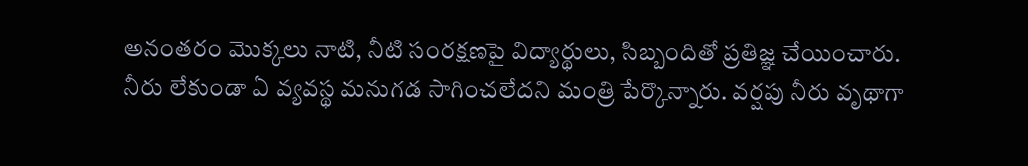అనంతరం మొక్కలు నాటి, నీటి సంరక్షణపై విద్యార్థులు, సిబ్బందితో ప్రతిజ్ఞ చేయించారు.
నీరు లేకుండా ఏ వ్యవస్థ మనుగడ సాగించలేదని మంత్రి పేర్కొన్నారు. వర్షపు నీరు వృథాగా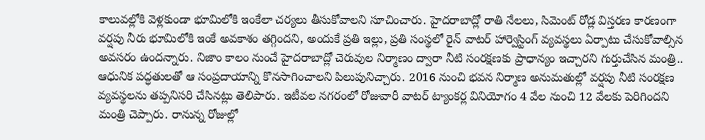కాలువల్లోకి వెళ్లకుండా భూమిలోకి ఇంకేలా చర్యలు తీసుకోవాలని సూచించారు. హైదరాబాద్లో రాతి నేలలు, సిమెంట్ రోడ్ల విస్తరణ కారణంగా వర్షపు నీరు భూమిలోకి ఇంకే అవకాశం తగ్గిందని, అందుకే ప్రతి ఇల్లు, ప్రతి సంస్థలో రైన్ వాటర్ హార్వెస్టింగ్ వ్యవస్థలు ఏర్పాటు చేసుకోవాల్సిన అవసరం ఉందన్నారు. నిజాం కాలం నుంచే హైదరాబాద్లో చెరువుల నిర్మాణం ద్వారా నీటి సంరక్షణకు ప్రాధాన్యం ఇచ్చారని గుర్తుచేసిన మంత్రి.. ఆధునిక పద్ధతులతో ఆ సంప్రదాయాన్ని కొనసాగించాలని పిలుపునిచ్చారు. 2016 నుంచి భవన నిర్మాణ అనుమతుల్లో వర్షపు నీటి సంరక్షణ వ్యవస్థలను తప్పనిసరి చేసినట్లు తెలిపారు. ఇటీవల నగరంలో రోజువారీ వాటర్ ట్యాంకర్ల వినియోగం 4 వేల నుంచి 12 వేలకు పెరిగిందని మంత్రి చెప్పారు. రానున్న రోజుల్లో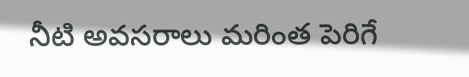నీటి అవసరాలు మరింత పెరిగే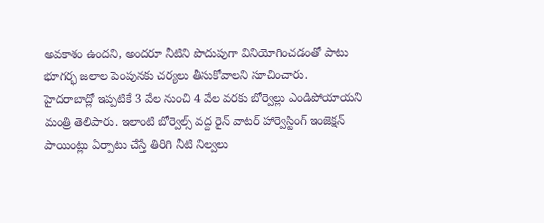అవకాశం ఉందని, అందరూ నీటిని పొదుపుగా వినియోగించడంతో పాటు భూగర్భ జలాల పెంపునకు చర్యలు తీసుకోవాలని సూచించారు.
హైదరాబాద్లో ఇప్పటికే 3 వేల నుంచి 4 వేల వరకు బోర్వెల్లు ఎండిపోయాయని మంత్రి తెలిపారు. ఇలాంటి బోర్వెల్స్ వద్ద రైన్ వాటర్ హార్వెస్టింగ్ ఇంజెక్షన్ పాయింట్లు ఏర్పాటు చేస్తే తిరిగి నీటి నిల్వలు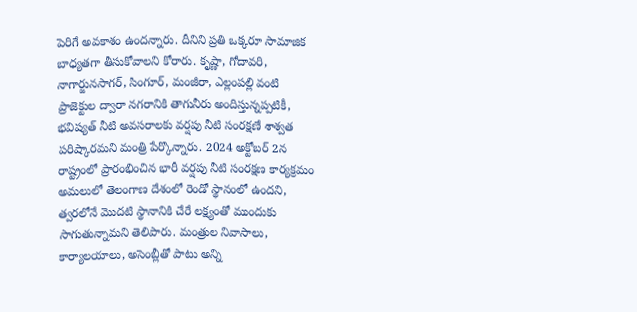పెరిగే అవకాశం ఉందన్నారు. దీనిని ప్రతి ఒక్కరూ సామాజిక బాధ్యతగా తీసుకోవాలని కోరారు. కృష్ణా, గోదావరి, నాగార్జునసాగర్, సింగూర్, మంజీరా, ఎల్లంపల్లి వంటి ప్రాజెక్టుల ద్వారా నగరానికి తాగునీరు అందిస్తున్నప్పటికీ, భవిష్యత్ నీటి అవసరాలకు వర్షపు నీటి సంరక్షణే శాశ్వత పరిష్కారమని మంత్రి పేర్కొన్నారు. 2024 అక్టోబర్ 2న రాష్ట్రంలో ప్రారంభించిన భారీ వర్షపు నీటి సంరక్షణ కార్యక్రమం అమలులో తెలంగాణ దేశంలో రెండో స్థానంలో ఉందని, త్వరలోనే మొదటి స్థానానికి చేరే లక్ష్యంతో ముందుకు సాగుతున్నామని తెలిపారు. మంత్రుల నివాసాలు, కార్యాలయాలు, అసెంబ్లీతో పాటు అన్ని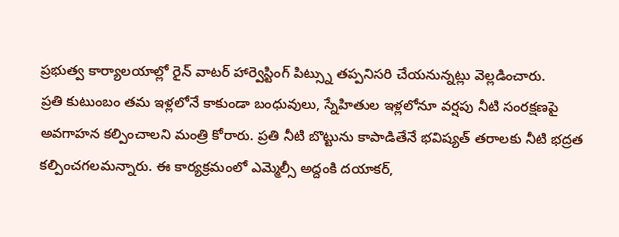ప్రభుత్వ కార్యాలయాల్లో రైన్ వాటర్ హార్వెస్టింగ్ పిట్స్ను తప్పనిసరి చేయనున్నట్లు వెల్లడించారు.
ప్రతి కుటుంబం తమ ఇళ్లలోనే కాకుండా బంధువులు, స్నేహితుల ఇళ్లలోనూ వర్షపు నీటి సంరక్షణపై అవగాహన కల్పించాలని మంత్రి కోరారు. ప్రతి నీటి బొట్టును కాపాడితేనే భవిష్యత్ తరాలకు నీటి భద్రత కల్పించగలమన్నారు. ఈ కార్యక్రమంలో ఎమ్మెల్సీ అద్దంకి దయాకర్,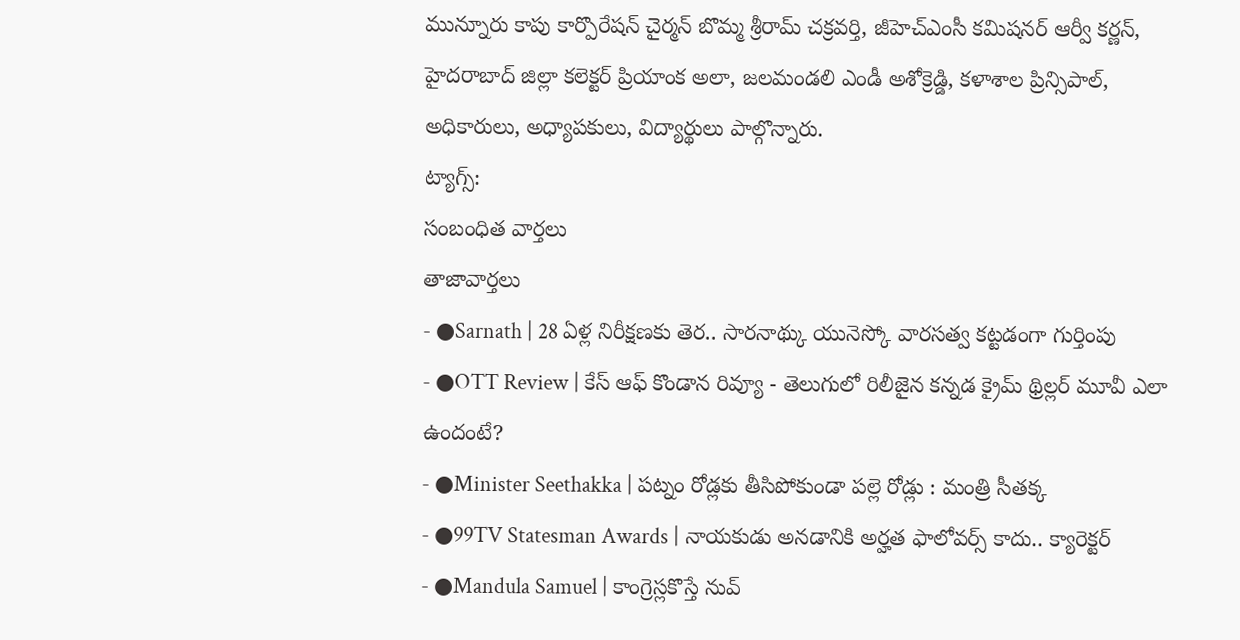మున్నూరు కాపు కార్పొరేషన్ చైర్మన్ బొమ్మ శ్రీరామ్ చక్రవర్తి, జీహెచ్ఎంసీ కమిషనర్ ఆర్వీ కర్ణన్, హైదరాబాద్ జిల్లా కలెక్టర్ ప్రియాంక అలా, జలమండలి ఎండీ అశోక్రెడ్డి, కళాశాల ప్రిన్సిపాల్, అధికారులు, అధ్యాపకులు, విద్యార్థులు పాల్గొన్నారు.
ట్యాగ్స్:
సంబంధిత వార్తలు
తాజావార్తలు
- ●Sarnath | 28 ఏళ్ల నిరీక్షణకు తెర.. సారనాథ్కు యునెస్కో వారసత్వ కట్టడంగా గుర్తింపు
- ●OTT Review | కేస్ ఆఫ్ కొండాన రివ్యూ - తెలుగులో రిలీజైన కన్నడ క్రైమ్ థ్రిల్లర్ మూవీ ఎలా ఉందంటే?
- ●Minister Seethakka | పట్నం రోడ్లకు తీసిపోకుండా పల్లె రోడ్లు : మంత్రి సీతక్క
- ●99TV Statesman Awards | నాయకుడు అనడానికి అర్హత ఫాలోవర్స్ కాదు.. క్యారెక్టర్
- ●Mandula Samuel | కాంగ్రెస్లకొస్తే నువ్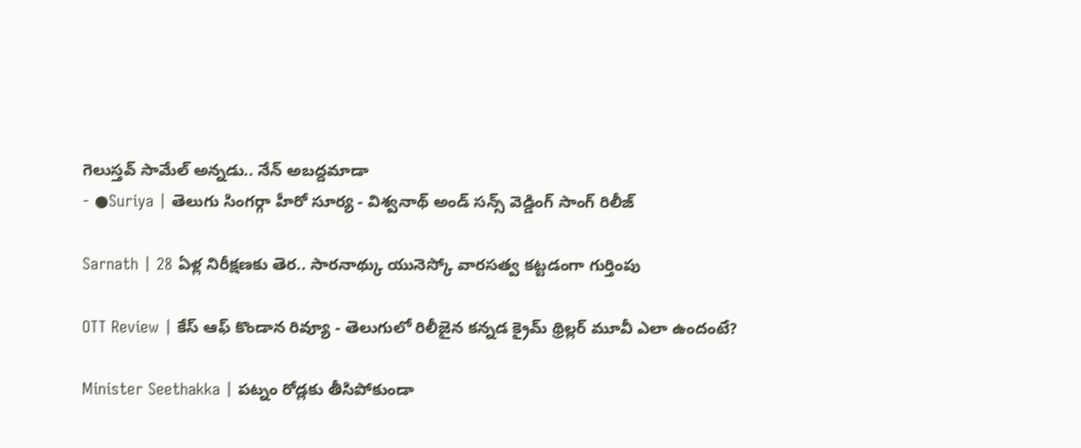గెలుస్తవ్ సామేల్ అన్నడు.. నేన్ అబద్దమాడా
- ●Suriya | తెలుగు సింగర్గా హీరో సూర్య - విశ్వనాథ్ అండ్ సన్స్ వెడ్డింగ్ సాంగ్ రిలీజ్

Sarnath | 28 ఏళ్ల నిరీక్షణకు తెర.. సారనాథ్కు యునెస్కో వారసత్వ కట్టడంగా గుర్తింపు

OTT Review | కేస్ ఆఫ్ కొండాన రివ్యూ - తెలుగులో రిలీజైన కన్నడ క్రైమ్ థ్రిల్లర్ మూవీ ఎలా ఉందంటే?

Minister Seethakka | పట్నం రోడ్లకు తీసిపోకుండా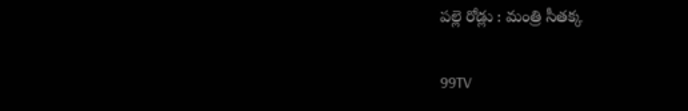పల్లె రోడ్లు : మంత్రి సీతక్క

99TV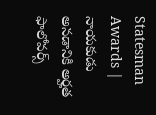Statesman Awards | నాయకుడు అనడానికి అర్హత ఫాలోవర్స్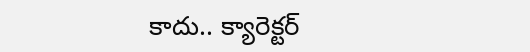కాదు.. క్యారెక్టర్